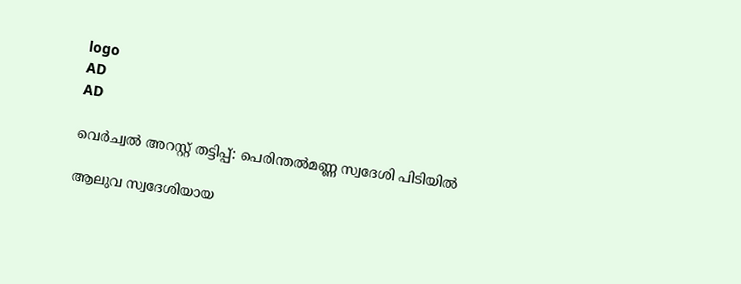logo
AD
AD

വെർച്വൽ അറസ്റ്റ് തട്ടിപ്പ്: പെരിന്തൽമണ്ണ സ്വദേശി പിടിയിൽ

ആലുവ സ്വദേശിയായ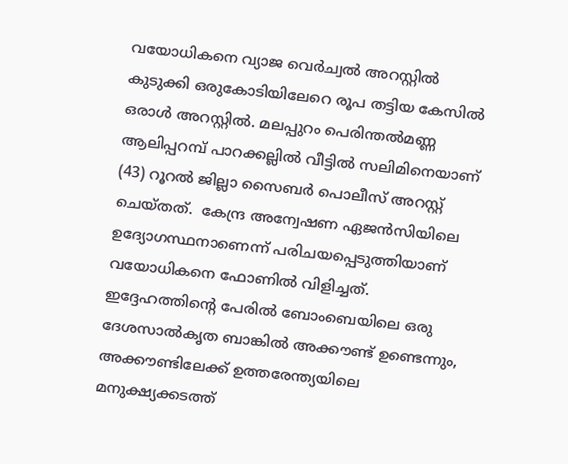വയോധികനെ വ്യാജ വെർച്വൽ അറസ്റ്റിൽ കുടുക്കി ഒരുകോടിയിലേറെ രൂപ തട്ടിയ കേസിൽ ഒരാൾ അറസ്റ്റിൽ. മലപ്പുറം പെരിന്തൽമണ്ണ ആലിപ്പറമ്പ് പാറക്കല്ലിൽ വീട്ടിൽ സലിമിനെയാണ് (43) റൂറൽ ജില്ലാ സൈബർ പൊലീസ് അറസ്റ്റ് ചെയ്തത്.  കേന്ദ്ര അന്വേഷണ ഏജൻസിയിലെ ഉദ്യോഗസ്ഥനാണെന്ന് പരിചയപ്പെടുത്തിയാണ് വയോധികനെ ഫോണിൽ വിളിച്ചത്. ഇദ്ദേഹത്തിന്റെ പേരിൽ ബോംബെയിലെ ഒരു ദേശസാൽകൃത ബാങ്കിൽ അക്കൗണ്ട് ഉണ്ടെന്നും, അക്കൗണ്ടിലേക്ക് ഉത്തരേന്ത്യയിലെ മനുക്ഷ്യക്കടത്ത്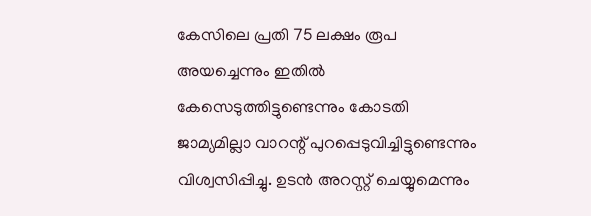കേസിലെ പ്രതി 75 ലക്ഷം രൂപ അയച്ചെന്നും ഇതിൽ കേസെടുത്തിട്ടുണ്ടെന്നും കോടതി ജാമ്യമില്ലാ വാറന്റ്‌ പുറപ്പെടുവിച്ചിട്ടുണ്ടെന്നും വിശ്വസിപ്പിച്ചു. ഉടൻ അറസ്റ്റ് ചെയ്യുമെന്നും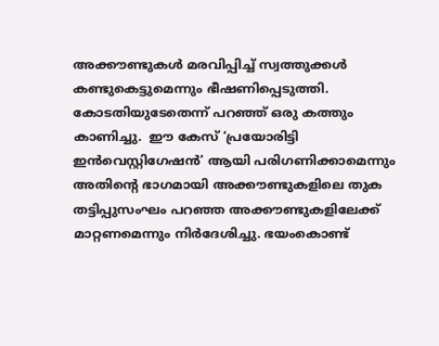അക്കൗണ്ടുകൾ മരവിപ്പിച്ച് സ്വത്തുക്കൾ കണ്ടുകെട്ടുമെന്നും ഭീഷണിപ്പെടുത്തി. കോടതിയുടേതെന്ന് പറഞ്ഞ് ഒരു കത്തും കാണിച്ചു.  ഈ കേസ് ‘പ്രയോരിട്ടി ഇൻവെസ്റ്റിഗേഷൻ’ ആയി പരിഗണിക്കാമെന്നും അതിന്റെ ഭാഗമായി അക്കൗണ്ടുകളിലെ തുക തട്ടിപ്പുസംഘം പറഞ്ഞ അക്കൗണ്ടുകളിലേക്ക് മാറ്റണമെന്നും നിർദേശിച്ചു. ഭയംകൊണ്ട്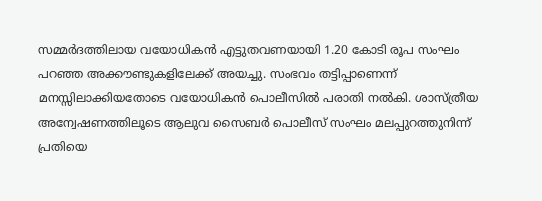സമ്മർദത്തിലായ വയോധികൻ എട്ടുതവണയായി 1.20 കോടി രൂപ സംഘം പറഞ്ഞ അക്കൗണ്ടുകളിലേക്ക് അയച്ചു. സംഭവം തട്ടിപ്പാണെന്ന് മനസ്സിലാക്കിയതോടെ വയോധികൻ പൊലീസിൽ പരാതി നൽകി. ശാസ്ത്രീയ അന്വേഷണത്തിലൂടെ ആലുവ സൈബർ പൊലീസ് സംഘം മലപ്പുറത്തുനിന്ന്‌ പ്രതിയെ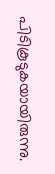പിടികൂടുകയായിരുന്നു.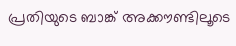പ്രതിയുടെ ബാങ്ക് അക്കൗണ്ടിലൂടെ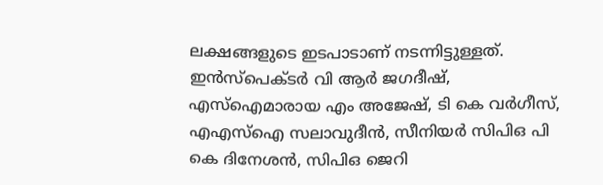ലക്ഷങ്ങളുടെ ഇടപാടാണ് നടന്നിട്ടുള്ളത്. ഇൻസ്പെക്ടർ വി ആർ ജഗദീഷ്, എസ്ഐമാരായ എം അജേഷ്, ടി കെ വർഗീസ്, എഎസ്ഐ സലാവുദീൻ, സീനിയർ സിപിഒ പി കെ ദിനേശൻ, സിപിഒ ജെറി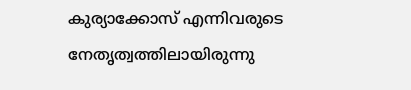കുര്യാക്കോസ് എന്നിവരുടെ നേതൃത്വത്തിലായിരുന്നു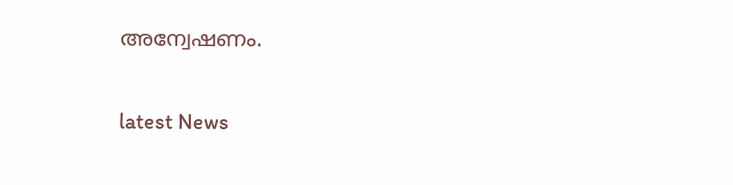അന്വേഷണം.

latest News